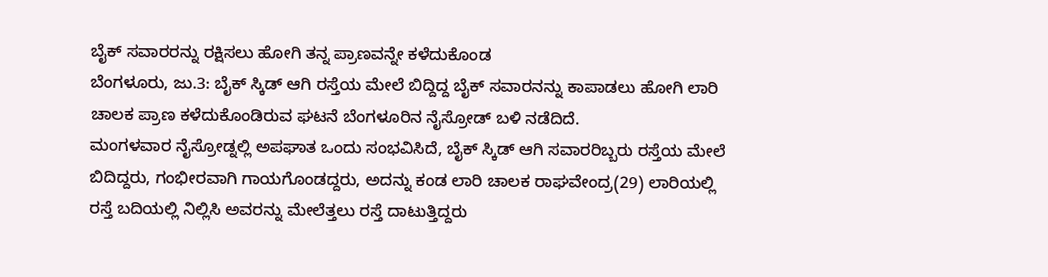ಬೈಕ್ ಸವಾರರನ್ನು ರಕ್ಷಿಸಲು ಹೋಗಿ ತನ್ನ ಪ್ರಾಣವನ್ನೇ ಕಳೆದುಕೊಂಡ
ಬೆಂಗಳೂರು, ಜು.3: ಬೈಕ್ ಸ್ಕಿಡ್ ಆಗಿ ರಸ್ತೆಯ ಮೇಲೆ ಬಿದ್ದಿದ್ದ ಬೈಕ್ ಸವಾರನನ್ನು ಕಾಪಾಡಲು ಹೋಗಿ ಲಾರಿ ಚಾಲಕ ಪ್ರಾಣ ಕಳೆದುಕೊಂಡಿರುವ ಘಟನೆ ಬೆಂಗಳೂರಿನ ನೈಸ್ರೋಡ್ ಬಳಿ ನಡೆದಿದೆ.
ಮಂಗಳವಾರ ನೈಸ್ರೋಡ್ನಲ್ಲಿ ಅಪಘಾತ ಒಂದು ಸಂಭವಿಸಿದೆ, ಬೈಕ್ ಸ್ಕಿಡ್ ಆಗಿ ಸವಾರರಿಬ್ಬರು ರಸ್ತೆಯ ಮೇಲೆ ಬಿದಿದ್ದರು, ಗಂಭೀರವಾಗಿ ಗಾಯಗೊಂಡದ್ದರು, ಅದನ್ನು ಕಂಡ ಲಾರಿ ಚಾಲಕ ರಾಘವೇಂದ್ರ(29) ಲಾರಿಯಲ್ಲಿ ರಸ್ತೆ ಬದಿಯಲ್ಲಿ ನಿಲ್ಲಿಸಿ ಅವರನ್ನು ಮೇಲೆತ್ತಲು ರಸ್ತೆ ದಾಟುತ್ತಿದ್ದರು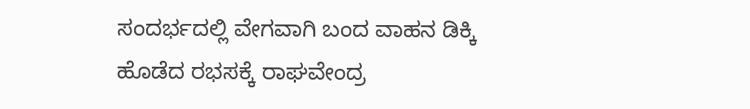ಸಂದರ್ಭದಲ್ಲಿ ವೇಗವಾಗಿ ಬಂದ ವಾಹನ ಡಿಕ್ಕಿ ಹೊಡೆದ ರಭಸಕ್ಕೆ ರಾಘವೇಂದ್ರ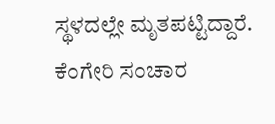ಸ್ಥಳದಲ್ಲೇ ಮೃತಪಟ್ಟಿದ್ದಾರೆ. ಕೆಂಗೇರಿ ಸಂಚಾರ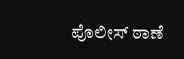ಪೊಲೀಸ್ ಠಾಣೆ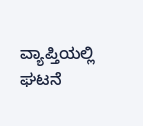ವ್ಯಾಪ್ತಿಯಲ್ಲಿ ಘಟನೆ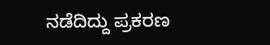ನಡೆದಿದ್ದು ಪ್ರಕರಣ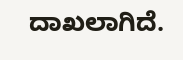ದಾಖಲಾಗಿದೆ.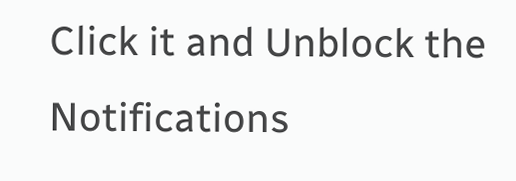Click it and Unblock the Notifications